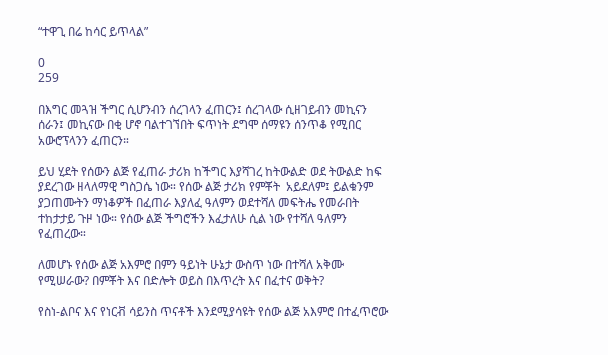“ተዋጊ በሬ ከሳር ይጥላል”

0
259

በእግር መጓዝ ችግር ሲሆንብን ሰረገላን ፈጠርን፤ ሰረገላው ሲዘገይብን መኪናን ሰራን፤ መኪናው በቂ ሆኖ ባልተገኘበት ፍጥነት ደግሞ ሰማዩን ሰንጥቆ የሚበር አውሮፕላንን ፈጠርን።

ይህ ሂደት የሰውን ልጅ የፈጠራ ታሪክ ከችግር እያሻገረ ከትውልድ ወደ ትውልድ ከፍ ያደረገው ዘላለማዊ ግስጋሴ ነው። የሰው ልጅ ታሪክ የምቾት  አይደለም፤ ይልቁንም ያጋጠሙትን ማነቆዎች በፈጠራ እያለፈ ዓለምን ወደተሻለ መፍትሔ የመራበት ተከታታይ ጉዞ ነው። የሰው ልጅ ችግሮችን እፈታለሁ ሲል ነው የተሻለ ዓለምን የፈጠረው።

ለመሆኑ የሰው ልጅ አእምሮ በምን ዓይነት ሁኔታ ውስጥ ነው በተሻለ አቅሙ የሚሠራው? በምቾት እና በድሎት ወይስ በእጥረት እና በፈተና ወቅት?

የስነ-ልቦና እና የነርቭ ሳይንስ ጥናቶች እንደሚያሳዩት የሰው ልጅ አእምሮ በተፈጥሮው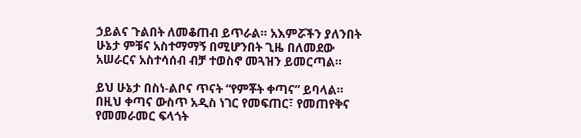ኃይልና ጉልበት ለመቆጠብ ይጥራል። አእምሯችን ያለንበት ሁኔታ ምቹና አስተማማኝ በሚሆንበት ጊዜ በለመደው አሠራርና አስተሳሰብ ብቻ ተወስኖ መጓዝን ይመርጣል።

ይህ ሁኔታ በስነ-ልቦና ጥናት “የምቾት ቀጣና” ይባላል። በዚህ ቀጣና ውስጥ አዲስ ነገር የመፍጠር፣ የመጠየቅና የመመራመር ፍላጎት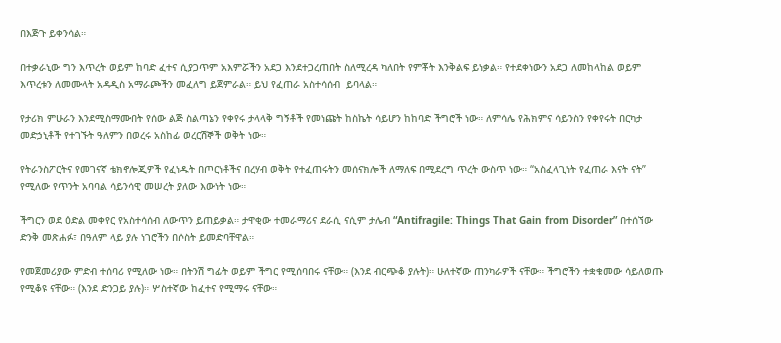በእጅጉ ይቀንሳል።

በተቃራኒው ግን እጥረት ወይም ከባድ ፈተና ሲያጋጥም አእምሯችን አደጋ እንደተጋረጠበት ስለሚረዳ ካለበት የምቾት እንቅልፍ ይነቃል። የተደቀነውን አደጋ ለመከላከል ወይም እጥረቱን ለመሙላት አዳዲስ አማራጮችን መፈለግ ይጀምራል። ይህ የፈጠራ አስተሳሰብ  ይባላል።

የታሪክ ምሁራን እንደሚስማሙበት የሰው ልጅ ስልጣኔን የቀየሩ ታላላቅ ግኝቶች የመነጩት ከስኬት ሳይሆን ከከባድ ችግሮች ነው። ለምሳሌ የሕክምና ሳይንስን የቀየሩት በርካታ መድኃኒቶች የተገኙት ዓለምን በወረሩ አስከፊ ወረርሽኞች ወቅት ነው።

የትራንስፖርትና የመገናኛ ቴክኖሎጂዎች የፈነዱት በጦርነቶችና በረሃብ ወቅት የተፈጠሩትን መሰናክሎች ለማለፍ በሚደረግ ጥረት ውስጥ ነው። “አስፈላጊነት የፈጠራ እናት ናት” የሚለው የጥንት አባባል ሳይንሳዊ መሠረት ያለው እውነት ነው።

ችግርን ወደ ዕድል መቀየር የአስተሳሰብ ለውጥን ይጠይቃል። ታዋቂው ተመራማሪና ደራሲ ናሲም ታሌብ “Antifragile: Things That Gain from Disorder” በተሰኘው ድንቅ መጽሐፉ፣ በዓለም ላይ ያሉ ነገሮችን በሶስት ይመድባቸዋል።

የመጀመሪያው ምድብ ተሰባሪ የሚለው ነው። በትንሽ ግፊት ወይም ችግር የሚሰባበሩ ናቸው። (እንደ ብርጭቆ ያሉት)። ሁለተኛው ጠንካራዎች ናቸው። ችግሮችን ተቋቁመው ሳይለወጡ የሚቆዩ ናቸው። (እንደ ድንጋይ ያሉ)። ሦስተኛው ከፈተና የሚማሩ ናቸው።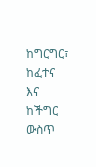ከግርግር፣ ከፈተና እና ከችግር ውስጥ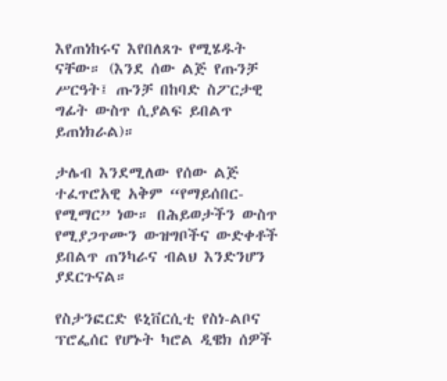እየጠነከሩና እየበለጸጉ የሚሄዱት ናቸው። (እንደ ሰው ልጅ የጡንቻ ሥርዓት፤ ጡንቻ በከባድ ስፖርታዊ ግፊት ውስጥ ሲያልፍ ይበልጥ ይጠነክራል)።

ታሌብ እንደሚለው የሰው ልጅ ተፈጥሮአዊ አቅም “የማይሰበር- የሚማር” ነው። በሕይወታችን ውስጥ የሚያጋጥሙን ውዝግቦችና ውድቀቶች ይበልጥ ጠንካራና ብልህ እንድንሆን ያደርጉናል።

የስታንፎርድ ዩኒቨርሲቲ የስነ-ልቦና ፕሮፌሰር የሆኑት ካሮል ዲዌክ ሰዎች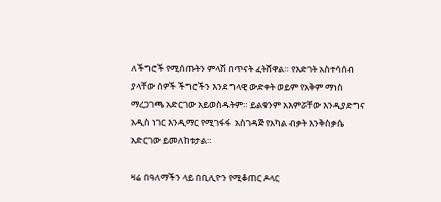ለችግሮች የሚሰጡትን ምላሽ በጥናት ፈትሸዋል። የእድገት አስተሳሰብ ያላቸው ሰዎች ችግሮችን እንደ ግላዊ ውድቀት ወይም የአቅም ማነስ ማረጋገጫ አድርገው አይወስዱትም። ይልቁንም አእምሯቸው እንዲያድግና አዲስ ነገር እንዲማር የሚገፋፋ  አስገዳጅ የአካል ብቃት እንቅስቃሴ አድርገው ይመለከቱታል።

ዛሬ በዓለማችን ላይ በቢሊዮን የሚቆጠር ዶላር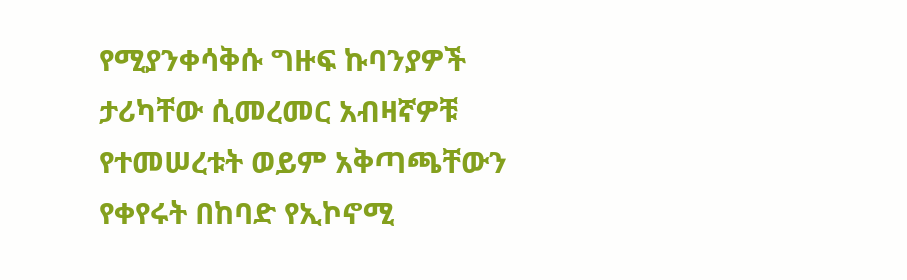የሚያንቀሳቅሱ ግዙፍ ኩባንያዎች ታሪካቸው ሲመረመር አብዛኛዎቹ የተመሠረቱት ወይም አቅጣጫቸውን የቀየሩት በከባድ የኢኮኖሚ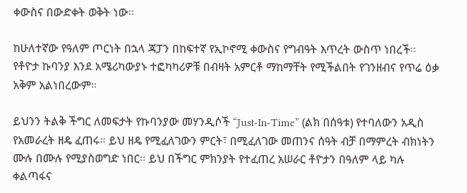ቀውስና በውድቀት ወቅት ነው።

ከሁለተኛው የዓለም ጦርነት በኋላ ጃፓን በከፍተኛ የኢኮኖሚ ቀውስና የግብዓት እጥረት ውስጥ ነበረች። የቶዮታ ኩባንያ እንደ አሜሪካውያኑ ተፎካካሪዎቹ በብዛት አምርቶ ማከማቸት የሚችልበት የገንዘብና የጥሬ ዕቃ አቅም አልነበረውም።

ይህንን ትልቅ ችግር ለመፍታት የኩባንያው መሃንዲሶች “Just-In-Time” (ልክ በሰዓቱ) የተባለውን አዲስ የአመራረት ዘዴ ፈጠሩ። ይህ ዘዴ የሚፈለገውን ምርት፣ በሚፈለገው መጠንና ሰዓት ብቻ በማምረት ብክነትን ሙሉ በሙሉ የሚያስወግድ ነበር። ይህ በችግር ምክንያት የተፈጠረ አሠራር ቶዮታን በዓለም ላይ ካሉ ቀልጣፋና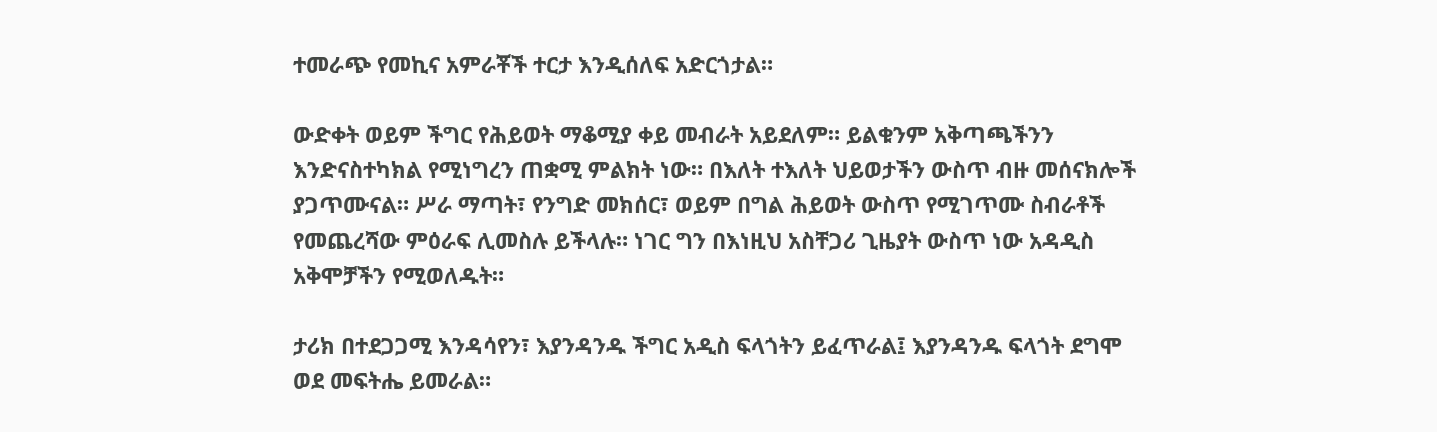ተመራጭ የመኪና አምራቾች ተርታ እንዲሰለፍ አድርጎታል።

ውድቀት ወይም ችግር የሕይወት ማቆሚያ ቀይ መብራት አይደለም። ይልቁንም አቅጣጫችንን እንድናስተካክል የሚነግረን ጠቋሚ ምልክት ነው። በእለት ተእለት ህይወታችን ውስጥ ብዙ መሰናክሎች ያጋጥሙናል። ሥራ ማጣት፣ የንግድ መክሰር፣ ወይም በግል ሕይወት ውስጥ የሚገጥሙ ስብራቶች የመጨረሻው ምዕራፍ ሊመስሉ ይችላሉ። ነገር ግን በእነዚህ አስቸጋሪ ጊዜያት ውስጥ ነው አዳዲስ አቅሞቻችን የሚወለዱት።

ታሪክ በተደጋጋሚ እንዳሳየን፣ እያንዳንዱ ችግር አዲስ ፍላጎትን ይፈጥራል፤ እያንዳንዱ ፍላጎት ደግሞ ወደ መፍትሔ ይመራል።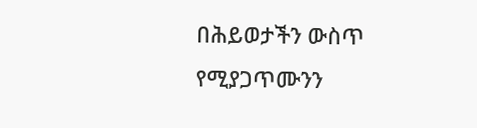በሕይወታችን ውስጥ የሚያጋጥሙንን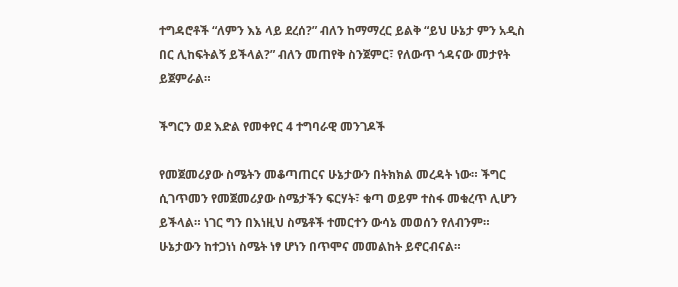ተግዳሮቶች “ለምን እኔ ላይ ደረሰ?” ብለን ከማማረር ይልቅ “ይህ ሁኔታ ምን አዲስ በር ሊከፍትልኝ ይችላል?” ብለን መጠየቅ ስንጀምር፣ የለውጥ ጎዳናው መታየት ይጀምራል።

ችግርን ወደ እድል የመቀየር 4 ተግባራዊ መንገዶች

የመጀመሪያው ስሜትን መቆጣጠርና ሁኔታውን በትክክል መረዳት ነው። ችግር ሲገጥመን የመጀመሪያው ስሜታችን ፍርሃት፣ ቁጣ ወይም ተስፋ መቁረጥ ሊሆን ይችላል። ነገር ግን በእነዚህ ስሜቶች ተመርተን ውሳኔ መወሰን የለብንም። ሁኔታውን ከተጋነነ ስሜት ነፃ ሆነን በጥሞና መመልከት ይኖርብናል።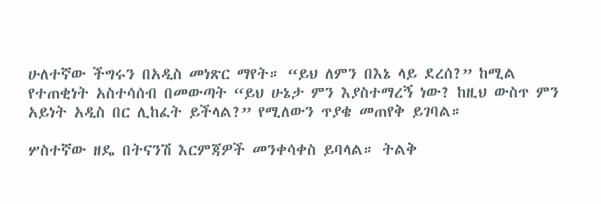ሁለተኛው ችግሩን በአዲስ መነጽር ማየት። “ይህ ለምን በእኔ ላይ ደረሰ?” ከሚል የተጠቂነት አስተሳሰብ በመውጣት “ይህ ሁኔታ ምን እያስተማረኝ ነው? ከዚህ ውስጥ ምን አይነት አዲስ በር ሊከፈት ይችላል?” የሚለውን ጥያቄ መጠየቅ ይገባል።

ሦስተኛው ዘዴ በትናንሽ እርምጃዎች መንቀሳቀስ ይባላል። ትልቅ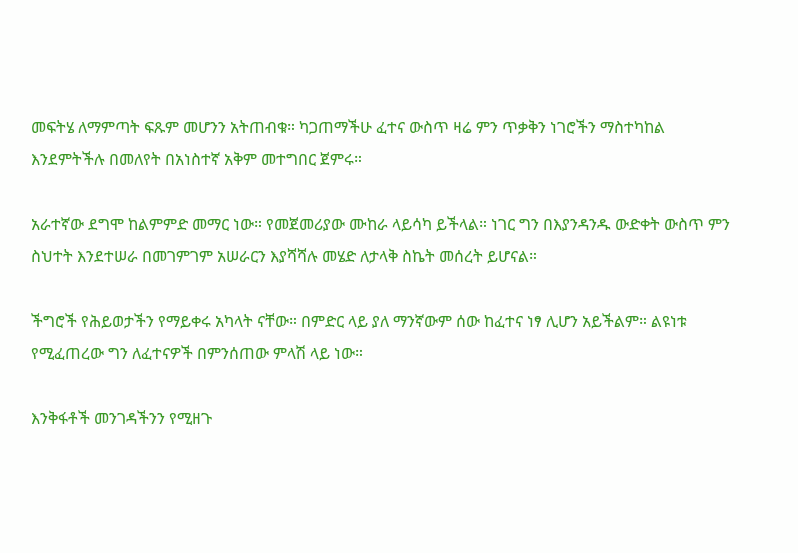መፍትሄ ለማምጣት ፍጹም መሆንን አትጠብቁ። ካጋጠማችሁ ፈተና ውስጥ ዛሬ ምን ጥቃቅን ነገሮችን ማስተካከል እንደምትችሉ በመለየት በአነስተኛ አቅም መተግበር ጀምሩ።

አራተኛው ደግሞ ከልምምድ መማር ነው። የመጀመሪያው ሙከራ ላይሳካ ይችላል። ነገር ግን በእያንዳንዱ ውድቀት ውስጥ ምን ስህተት እንደተሠራ በመገምገም አሠራርን እያሻሻሉ መሄድ ለታላቅ ስኬት መሰረት ይሆናል።

ችግሮች የሕይወታችን የማይቀሩ አካላት ናቸው። በምድር ላይ ያለ ማንኛውም ሰው ከፈተና ነፃ ሊሆን አይችልም። ልዩነቱ የሚፈጠረው ግን ለፈተናዎች በምንሰጠው ምላሽ ላይ ነው።

እንቅፋቶች መንገዳችንን የሚዘጉ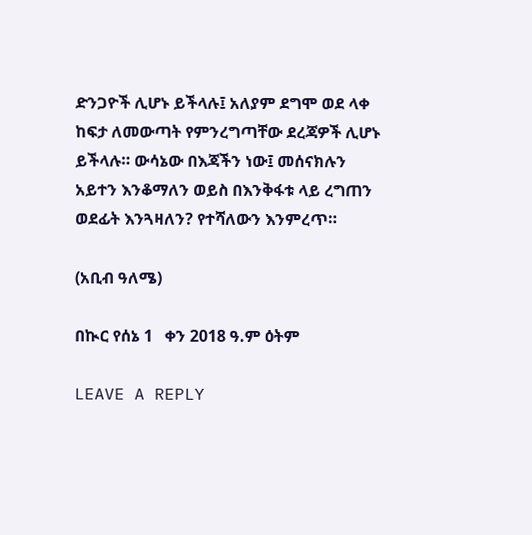ድንጋዮች ሊሆኑ ይችላሉ፤ አለያም ደግሞ ወደ ላቀ ከፍታ ለመውጣት የምንረግጣቸው ደረጃዎች ሊሆኑ ይችላሉ። ውሳኔው በእጃችን ነው፤ መሰናክሉን አይተን እንቆማለን ወይስ በእንቅፋቱ ላይ ረግጠን ወደፊት እንጓዛለን? የተሻለውን እንምረጥ።

(አቢብ ዓለሜ)

በኲር የሰኔ 1   ቀን 2018 ዓ.ም ዕትም

LEAVE A REPLY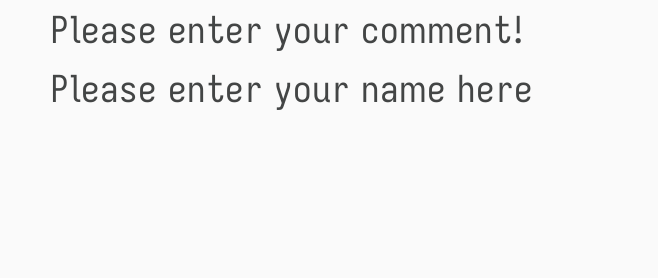Please enter your comment!
Please enter your name here